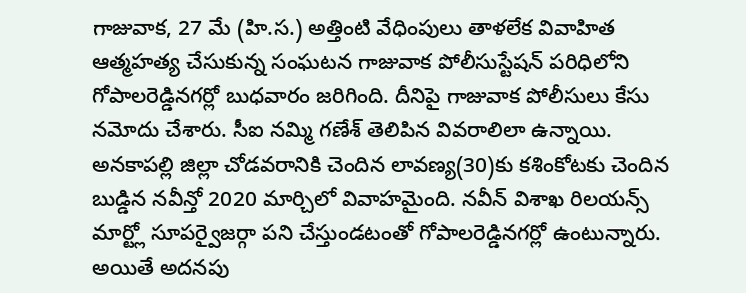గాజువాక, 27 మే (హి.స.) అత్తింటి వేధింపులు తాళలేక వివాహిత ఆత్మహత్య చేసుకున్న సంఘటన గాజువాక పోలీసుస్టేషన్ పరిధిలోని గోపాలరెడ్డినగర్లో బుధవారం జరిగింది. దీనిపై గాజువాక పోలీసులు కేసు నమోదు చేశారు. సీఐ నమ్మి గణేశ్ తెలిపిన వివరాలిలా ఉన్నాయి. అనకాపల్లి జిల్లా చోడవరానికి చెందిన లావణ్య(30)కు కశింకోటకు చెందిన బుడ్డిన నవీన్తో 2020 మార్చిలో వివాహమైంది. నవీన్ విశాఖ రిలయన్స్ మార్ట్లో సూపర్వైజర్గా పని చేస్తుండటంతో గోపాలరెడ్డినగర్లో ఉంటున్నారు. అయితే అదనపు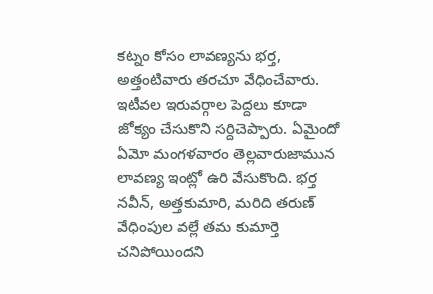కట్నం కోసం లావణ్యను భర్త, అత్తంటివారు తరచూ వేధించేవారు. ఇటీవల ఇరువర్గాల పెద్దలు కూడా జోక్యం చేసుకొని సర్దిచెప్పారు. ఏమైందో ఏమో మంగళవారం తెల్లవారుజామున లావణ్య ఇంట్లో ఉరి వేసుకొంది. భర్త నవీన్, అత్తకుమారి, మరిది తరుణ్ వేధింపుల వల్లే తమ కుమార్తె చనిపోయిందని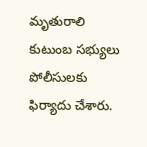మృతురాలి కుటుంబ సభ్యులు పోలీసులకు ఫిర్యాదు చేశారు.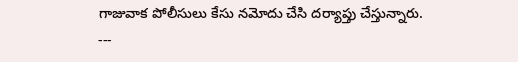గాజువాక పోలీసులు కేసు నమోదు చేసి దర్యాప్తు చేస్తున్నారు.
---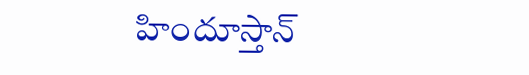హిందూస్తాన్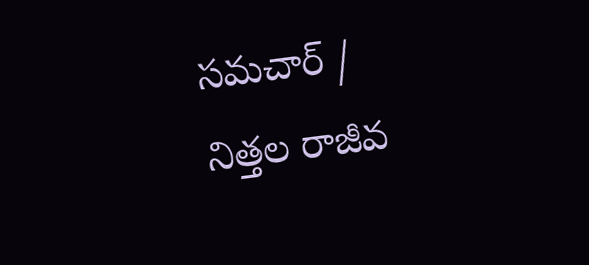సమచార్ / నిత్తల రాజీవ